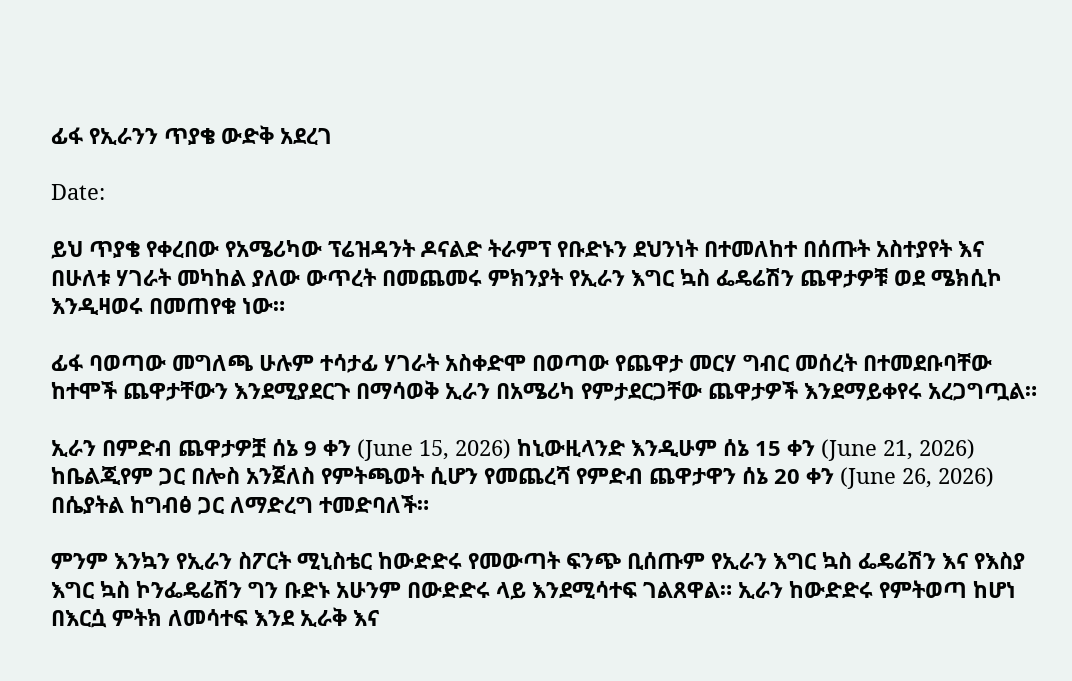ፊፋ የኢራንን ጥያቄ ውድቅ አደረገ

Date:

ይህ ጥያቄ የቀረበው የአሜሪካው ፕሬዝዳንት ዶናልድ ትራምፕ የቡድኑን ደህንነት በተመለከተ በሰጡት አስተያየት እና በሁለቱ ሃገራት መካከል ያለው ውጥረት በመጨመሩ ምክንያት የኢራን እግር ኳስ ፌዴሬሽን ጨዋታዎቹ ወደ ሜክሲኮ እንዲዛወሩ በመጠየቁ ነው።

ፊፋ ባወጣው መግለጫ ሁሉም ተሳታፊ ሃገራት አስቀድሞ በወጣው የጨዋታ መርሃ ግብር መሰረት በተመደቡባቸው ከተሞች ጨዋታቸውን እንደሚያደርጉ በማሳወቅ ኢራን በአሜሪካ የምታደርጋቸው ጨዋታዎች እንደማይቀየሩ አረጋግጧል።

ኢራን በምድብ ጨዋታዎቿ ሰኔ 9 ቀን (June 15, 2026) ከኒውዚላንድ እንዲሁም ሰኔ 15 ቀን (June 21, 2026) ከቤልጂየም ጋር በሎስ አንጀለስ የምትጫወት ሲሆን የመጨረሻ የምድብ ጨዋታዋን ሰኔ 20 ቀን (June 26, 2026) በሴያትል ከግብፅ ጋር ለማድረግ ተመድባለች።

ምንም እንኳን የኢራን ስፖርት ሚኒስቴር ከውድድሩ የመውጣት ፍንጭ ቢሰጡም የኢራን እግር ኳስ ፌዴሬሽን እና የእስያ እግር ኳስ ኮንፌዴሬሽን ግን ቡድኑ አሁንም በውድድሩ ላይ እንደሚሳተፍ ገልጸዋል። ኢራን ከውድድሩ የምትወጣ ከሆነ በእርሷ ምትክ ለመሳተፍ እንደ ኢራቅ እና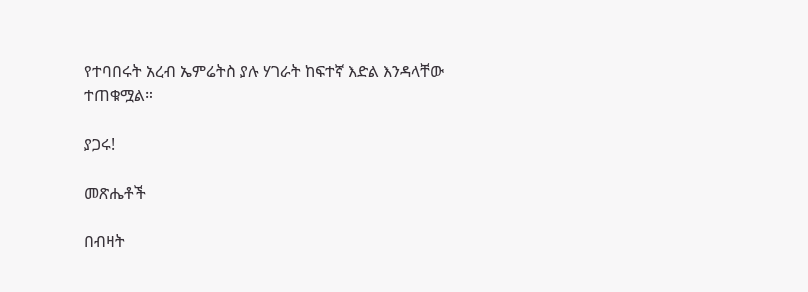የተባበሩት አረብ ኤምሬትስ ያሉ ሃገራት ከፍተኛ እድል እንዳላቸው ተጠቁሟል።

ያጋሩ!

መጽሔቶች

በብዛት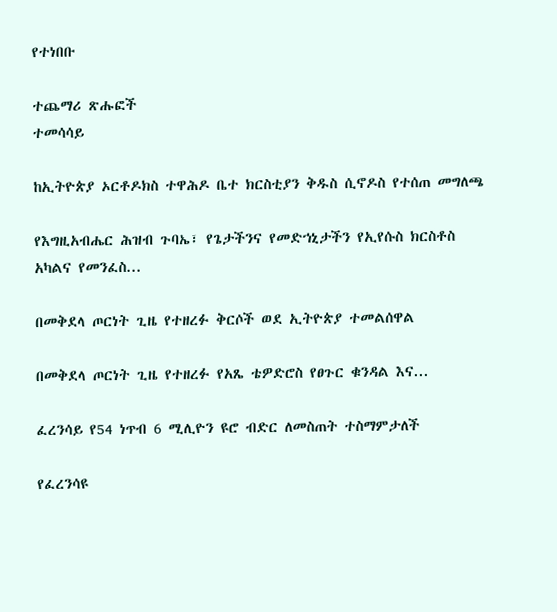የተነበቡ

ተጨማሪ ጽሑፎች
ተመሳሳይ

ከኢትዮጵያ ኦርቶዶክስ ተዋሕዶ ቤተ ክርስቲያን ቅዱስ ሲኖዶስ የተሰጠ መግለጫ

የእግዚአብሔር ሕዝብ ጉባኤ፣ የጌታችንና የመድኀኒታችን የኢየሱስ ክርስቶስ አካልና የመንፈስ...

በመቅደላ ጦርነት ጊዜ የተዘረፉ ቅርሶች ወደ ኢትዮጵያ ተመልሰዋል

በመቅደላ ጦርነት ጊዜ የተዘረፉ የአጼ ቴዎድሮስ የፀጉር ቁንዳል እና...

ፈረንሳይ የ54 ነጥብ 6 ሚሊዮን ዩሮ ብድር ለመስጠት ተስማምታለች

የፈረንሳዩ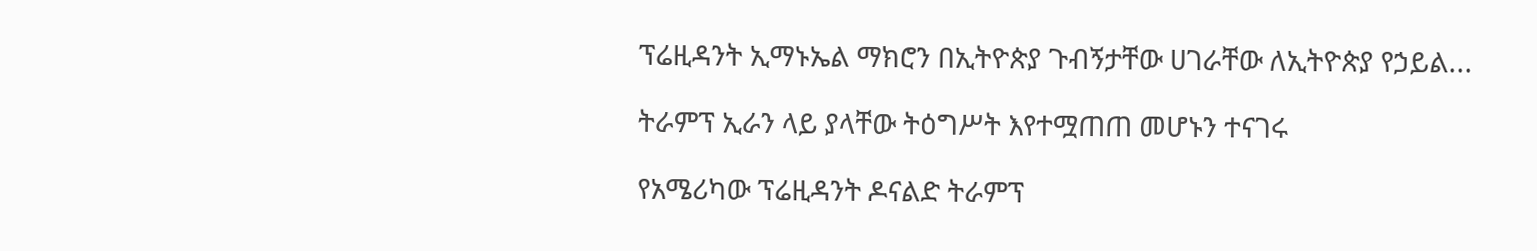ፕሬዚዳንት ኢማኑኤል ማክሮን በኢትዮጵያ ጉብኝታቸው ሀገራቸው ለኢትዮጵያ የኃይል...

ትራምፕ ኢራን ላይ ያላቸው ትዕግሥት እየተሟጠጠ መሆኑን ተናገሩ

የአሜሪካው ፕሬዚዳንት ዶናልድ ትራምፕ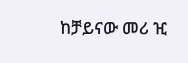ከቻይናው መሪ ዢ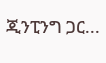ጂንፒንግ ጋር...